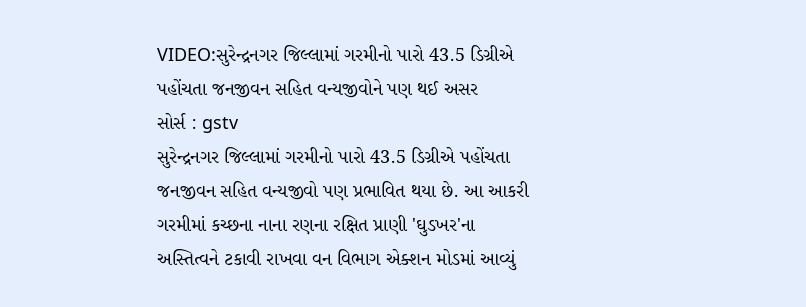VIDEO:સુરેન્દ્રનગર જિલ્લામાં ગરમીનો પારો 43.5 ડિગ્રીએ પહોંચતા જનજીવન સહિત વન્યજીવોને પણ થઈ અસર
સોર્સ : gstv
સુરેન્દ્રનગર જિલ્લામાં ગરમીનો પારો 43.5 ડિગ્રીએ પહોંચતા જનજીવન સહિત વન્યજીવો પણ પ્રભાવિત થયા છે. આ આકરી ગરમીમાં કચ્છના નાના રણના રક્ષિત પ્રાણી 'ઘુડખર'ના અસ્તિત્વને ટકાવી રાખવા વન વિભાગ એક્શન મોડમાં આવ્યું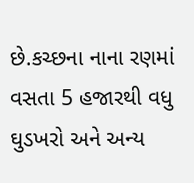છે.કચ્છના નાના રણમાં વસતા 5 હજારથી વધુ ઘુડખરો અને અન્ય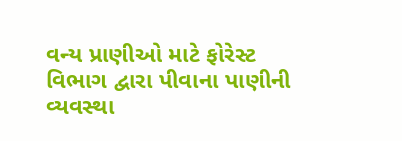વન્ય પ્રાણીઓ માટે ફોરેસ્ટ વિભાગ દ્વારા પીવાના પાણીની વ્યવસ્થા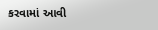કરવામાં આવી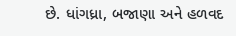છે. ધાંગધ્રા, બજાણા અને હળવદ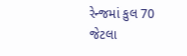રેન્જમાં કુલ 70 જેટલા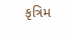કૃત્રિમ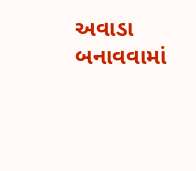અવાડા બનાવવામાં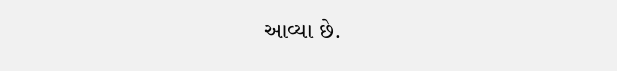આવ્યા છે.